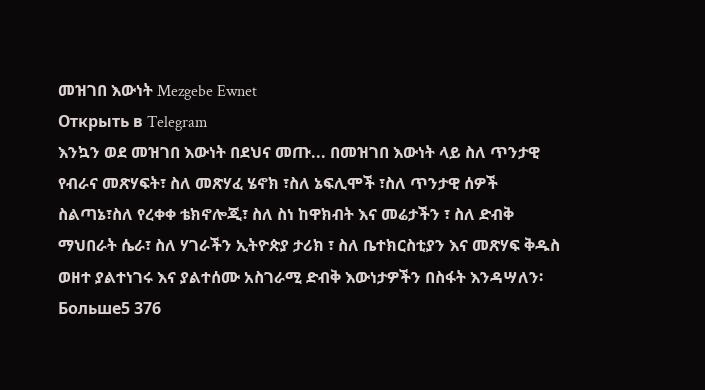መዝገበ እውነት Mezgebe Ewnet
Открыть в Telegram
እንኳን ወደ መዝገበ እውነት በደህና መጡ... በመዝገበ እውነት ላይ ስለ ጥንታዊ የብራና መጽሃፍት፣ ስለ መጽሃፈ ሄኖክ ፣ስለ ኔፍሊሞች ፣ስለ ጥንታዊ ሰዎች ስልጣኔ፣ስለ የረቀቀ ቴክኖሎጂ፣ ስለ ስነ ከዋክብት እና መሬታችን ፣ ስለ ድብቅ ማህበራት ሴራ፣ ስለ ሃገራችን ኢትዮጵያ ታሪክ ፣ ስለ ቤተክርስቲያን እና መጽሃፍ ቅዱስ ወዘተ ያልተነገሩ እና ያልተሰሙ አስገራሚ ድብቅ እውነታዎችን በስፋት እንዳሣለን፡
Больше5 376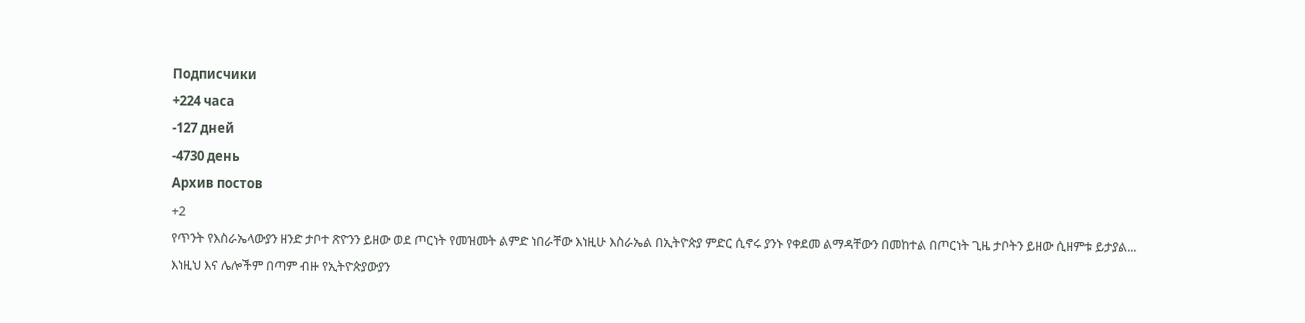Подписчики
+224 часа
-127 дней
-4730 день
Архив постов
+2
የጥንት የእስራኤላውያን ዘንድ ታቦተ ጽዮንን ይዘው ወደ ጦርነት የመዝመት ልምድ ነበራቸው እነዚሁ እስራኤል በኢትዮጵያ ምድር ሲኖሩ ያንኑ የቀደመ ልማዳቸውን በመከተል በጦርነት ጊዜ ታቦትን ይዘው ሲዘምቱ ይታያል...
እነዚህ እና ሌሎችም በጣም ብዙ የኢትዮጵያውያን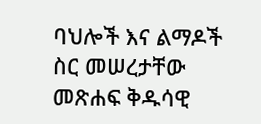ባህሎች እና ልማዶች ስር መሠረታቸው መጽሐፍ ቅዱሳዊ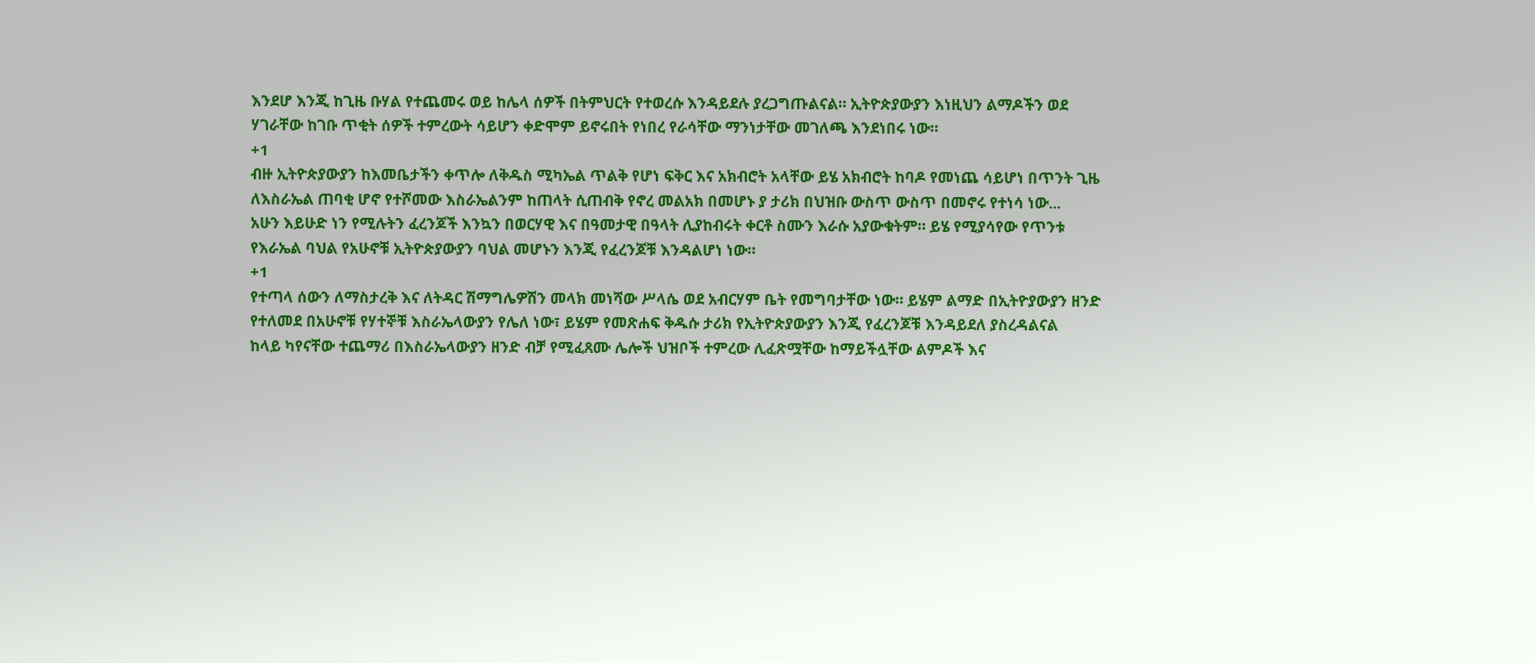እንደሆ እንጂ ከጊዜ ቡሃል የተጨመሩ ወይ ከሌላ ሰዎች በትምህርት የተወረሱ እንዳይደሉ ያረጋግጡልናል። ኢትዮጵያውያን እነዚህን ልማዶችን ወደ ሃገራቸው ከገቡ ጥቂት ሰዎች ተምረውት ሳይሆን ቀድሞም ይኖሩበት የነበረ የራሳቸው ማንነታቸው መገለጫ እንደነበሩ ነው።
+1
ብዙ ኢትዮጵያውያን ከእመቤታችን ቀጥሎ ለቅዱስ ሚካኤል ጥልቅ የሆነ ፍቅር እና አክብሮት አላቸው ይሄ አክብሮት ከባዶ የመነጨ ሳይሆነ በጥንት ጊዜ ለእስራኤል ጠባቂ ሆኖ የተሾመው እስራኤልንም ከጠላት ሲጠብቅ የኖረ መልአክ በመሆኑ ያ ታሪክ በህዝቡ ውስጥ ውስጥ በመኖሩ የተነሳ ነው...
አሁን እይሁድ ነን የሚሉትን ፈረንጆች እንኳን በወርሃዊ እና በዓመታዊ በዓላት ሊያከብሩት ቀርቶ ስሙን እራሱ አያውቁትም። ይሄ የሚያሳየው የጥንቱ የእራኤል ባህል የአሁኖቹ ኢትዮጵያውያን ባህል መሆኑን እንጂ የፈረንጆቹ እንዳልሆነ ነው።
+1
የተጣላ ሰውን ለማስታረቅ እና ለትዳር ሽማግሌዎሽን መላክ መነሻው ሥላሴ ወደ አብርሃም ቤት የመግባታቸው ነው። ይሄም ልማድ በኢትዮያውያን ዘንድ የተለመደ በአሁኖቹ የሃተኞቹ እስራኤላውያን የሌለ ነው፣ ይሄም የመጽሐፍ ቅዱሱ ታሪክ የኢትዮጵያውያን እንጂ የፈረንጆቹ እንዳይደለ ያስረዳልናል
ከላይ ካየናቸው ተጨማሪ በእስራኤላውያን ዘንድ ብቻ የሚፈጸሙ ሌሎች ህዝቦች ተምረው ሊፈጽሟቸው ከማይችሏቸው ልምዶች እና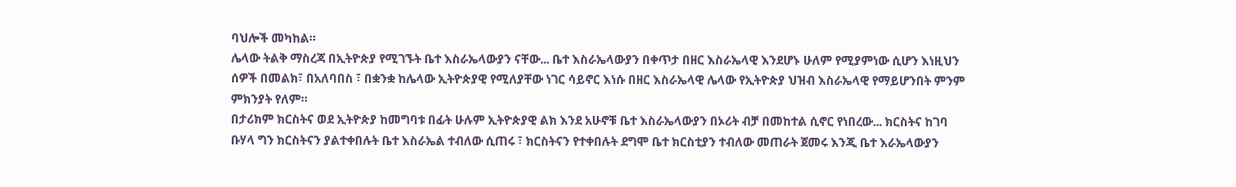ባህሎች መካከል።
ሌላው ትልቅ ማስረጃ በኢትዮጵያ የሚገኙት ቤተ እስራኤላውያን ናቸው... ቤተ እስራኤላውያን በቀጥታ በዘር እስራኤላዊ እንደሆኑ ሁለም የሚያምነው ሲሆን እነዚህን ሰዎች በመልክ፣ በአለባበስ ፣ በቋንቋ ከሌላው ኢትዮጵያዊ የሚለያቸው ነገር ሳይኖር እነሱ በዘር እስራኤላዊ ሌላው የኢትዮጵያ ህዝብ እስራኤላዊ የማይሆንበት ምንም ምክንያት የለም።
በታሪክም ክርስትና ወደ ኢትዮጵያ ከመግባቱ በፊት ሁሉም ኢትዮጵያዊ ልክ እንደ አሁኖቹ ቤተ እስራኤላውያን በኦሪት ብቻ በመከተል ሲኖር የነበረው... ክርስትና ከገባ ቡሃላ ግን ክርስትናን ያልተቀበሉት ቤተ እስራኤል ተብለው ሲጠሩ ፣ ክርስትናን የተቀበሉት ደግሞ ቤተ ክርስቲያን ተብለው መጠራት ጀመሩ እንጂ ቤተ እራኤላውያን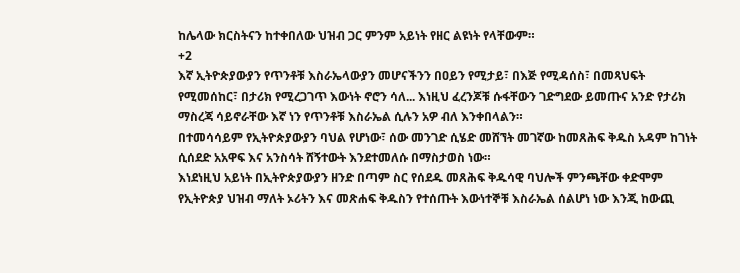ከሌላው ክርስትናን ከተቀበለው ህዝብ ጋር ምንም አይነት የዘር ልዩነት የላቸውም።
+2
እኛ ኢትዮጵያውያን የጥንቶቹ እስራኤላውያን መሆናችንን በዐይን የሚታይ፣ በእጅ የሚዳሰስ፣ በመጻህፍት የሚመሰከር፣ በታሪክ የሚረጋገጥ እውነት ኖሮን ሳለ... እነዚህ ፈረንጆቹ ሱፋቸውን ገድግደው ይመጡና አንድ የታሪክ ማስረጃ ሳይኖራቸው እኛ ነን የጥንቶቹ እስራኤል ሲሉን አዎ ብለ እንቀበላልን።
በተመሳሳይም የኢትዮጵያውያን ባህል የሆነው፣ ሰው መንገድ ሲሄድ መሸኘት መገኛው ከመጸሕፍ ቅዱስ አዳም ከገነት ሲሰደድ አአዋፍ እና አንስሳት ሸኝተውት እንደተመለሱ በማስታወስ ነው።
እነደነዚህ አይነት በኢትዮጵያውያን ዘንድ በጣም ስር የሰደዱ መጸሕፍ ቅዱሳዊ ባህሎች ምንጫቸው ቀድሞም የኢትዮጵያ ህዝብ ማለት ኦሪትን እና መጽሐፍ ቅዱስን የተሰጡት እውነተኞቹ እስራኤል ሰልሆነ ነው እንጂ ከውጪ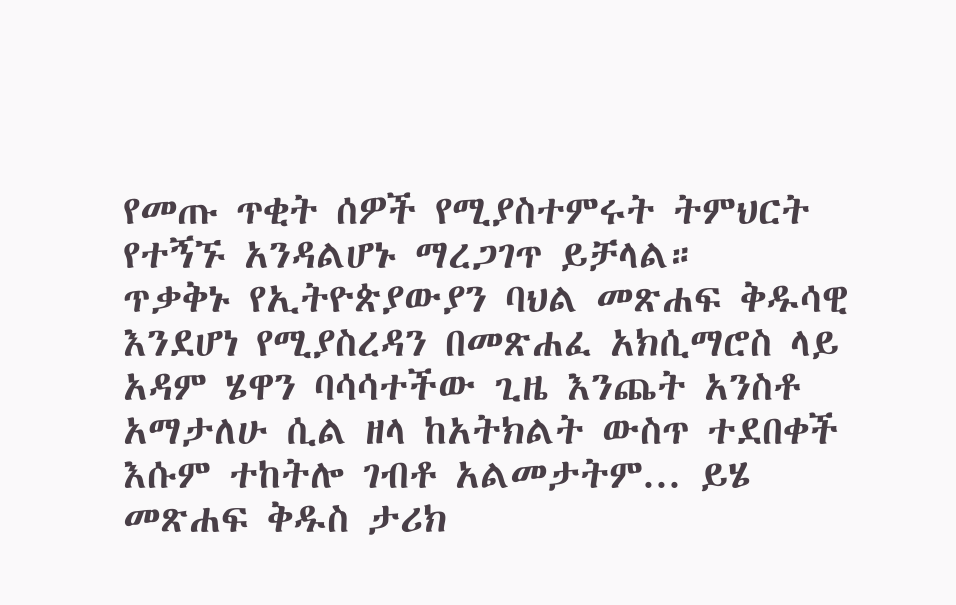የመጡ ጥቂት ሰዎች የሚያስተምሩት ትምህርት የተኝኙ አንዳልሆኑ ማረጋገጥ ይቻላል።
ጥቃቅኑ የኢትዮጵያውያን ባህል መጽሐፍ ቅዱሳዊ እንደሆነ የሚያስረዳን በመጽሐፈ አክሲማሮስ ላይ አዳም ሄዋን ባሳሳተችው ጊዜ እንጨት አንስቶ አማታለሁ ሲል ዘላ ከአትክልት ውስጥ ተደበቀች እሱም ተከትሎ ገብቶ አልመታትም... ይሄ መጽሐፍ ቅዱስ ታሪክ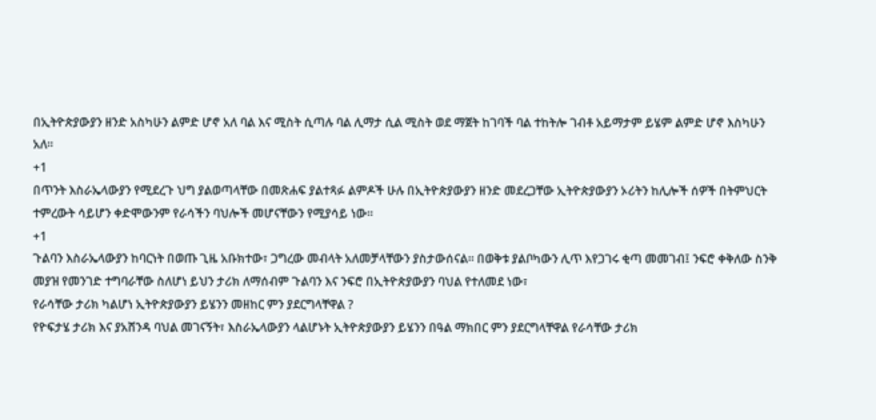በኢትዮጵያውያን ዘንድ አስካሁን ልምድ ሆኖ አለ ባል እና ሚስት ሲጣሉ ባል ሊማታ ሲል ሚስት ወደ ማጀት ከገባች ባል ተከትሎ ገብቶ አይማታም ይሄም ልምድ ሆኖ እስካሁን አለ።
+1
በጥንት እስራኤላውያን የሚደረጉ ህግ ያልወጣላቸው በመጽሐፍ ያልተጻፉ ልምዶች ሁሉ በኢትዮጵያውያን ዘንድ መደረጋቸው ኢትዮጵያውያን ኦሪትን ከሊሎች ሰዎች በትምህርት ተምረውት ሳይሆን ቀድሞውንም የራሳችን ባህሎች መሆናቸውን የሚያሳይ ነው።
+1
ጉልባን እስራኤላውያን ከባርነት በወጡ ጊዜ አቡክተው፣ ጋግረው መብላት አለመቻላቸውን ያስታውሰናል። በወቅቱ ያልቦካውን ሊጥ እየጋገሩ ቂጣ መመገብ፤ ንፍሮ ቀቅለው ስንቅ መያዝ የመንገድ ተግባራቸው ስለሆነ ይህን ታሪክ ለማሰብም ጉልባን እና ንፍሮ በኢትዮጵያውያን ባህል የተለመደ ነው፣
የራሳቸው ታሪክ ካልሆነ ኢትዮጵያውያን ይሄንን መዘከር ምን ያደርግላቸዋል ?
የዮፍታሄ ታሪክ እና ያአሸንዳ ባህል መገናኝት፣ እስራኤላውያን ላልሆኑት ኢትዮጵያውያን ይሄንን በዓል ማክበር ምን ያደርግላቸዋል የራሳቸው ታሪክ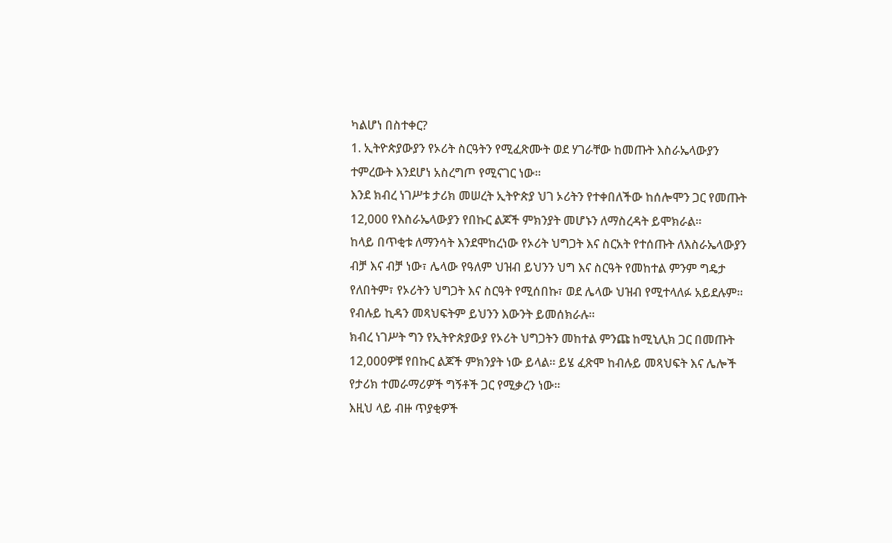ካልሆነ በስተቀር?
1. ኢትዮጵያውያን የኦሪት ስርዓትን የሚፈጽሙት ወደ ሃገራቸው ከመጡት እስራኤላውያን ተምረውት እንደሆነ አስረግጦ የሚናገር ነው።
እንደ ክብረ ነገሥቱ ታሪክ መሠረት ኢትዮጵያ ህገ ኦሪትን የተቀበለችው ከሰሎሞን ጋር የመጡት 12,000 የእስራኤላውያን የበኩር ልጆች ምክንያት መሆኑን ለማስረዳት ይሞክራል።
ከላይ በጥቂቱ ለማንሳት እንደሞከረነው የኦሪት ህግጋት እና ስርአት የተሰጡት ለእስራኤላውያን ብቻ እና ብቻ ነው፣ ሌላው የዓለም ህዝብ ይህንን ህግ እና ስርዓት የመከተል ምንም ግዴታ የለበትም፣ የኦሪትን ህግጋት እና ስርዓት የሚሰበኩ፣ ወደ ሌላው ህዝብ የሚተላለፉ አይደሉም። የብሉይ ኪዳን መጻህፍትም ይህንን እውንት ይመሰክራሉ።
ክብረ ነገሥት ግን የኢትዮጵያውያ የኦሪት ህግጋትን መከተል ምንጩ ከሚኒሊክ ጋር በመጡት 12,000ዎቹ የበኩር ልጆች ምክንያት ነው ይላል። ይሄ ፈጽሞ ከብሉይ መጻህፍት እና ሌሎች የታሪክ ተመራማሪዎች ግኝቶች ጋር የሚቃረን ነው።
እዚህ ላይ ብዙ ጥያቂዎች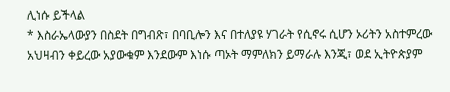ሊነሱ ይችላል
* እስራኤላውያን በስደት በግብጽ፣ በባቢሎን እና በተለያዩ ሃገራት የሲኖሩ ሲሆን ኦሪትን አስተምረው አህዛብን ቀይረው አያውቁም እንደውም እነሱ ጣኦት ማምለክን ይማራሉ እንጂ፣ ወደ ኢትዮጵያም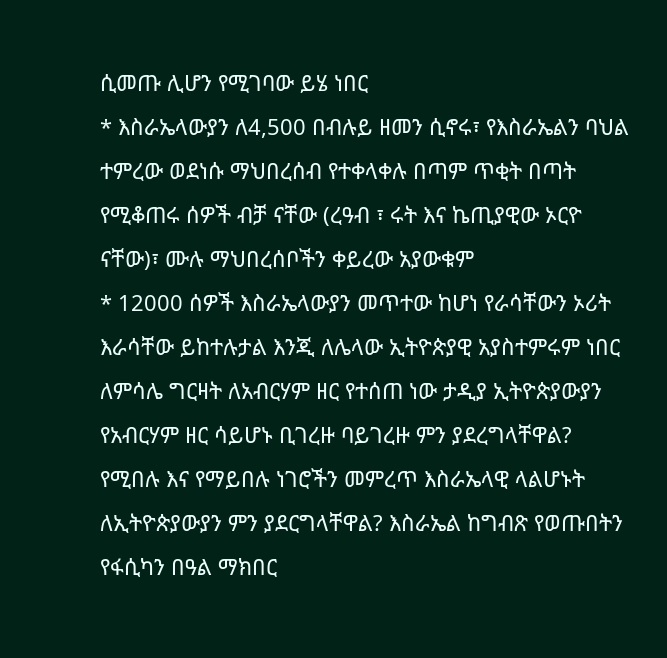ሲመጡ ሊሆን የሚገባው ይሄ ነበር
* እስራኤላውያን ለ4,500 በብሉይ ዘመን ሲኖሩ፣ የእስራኤልን ባህል ተምረው ወደነሱ ማህበረሰብ የተቀላቀሉ በጣም ጥቂት በጣት የሚቆጠሩ ሰዎች ብቻ ናቸው (ረዓብ ፣ ሩት እና ኬጢያዊው ኦርዮ ናቸው)፣ ሙሉ ማህበረሰቦችን ቀይረው አያውቁም
* 12000 ሰዎች እስራኤላውያን መጥተው ከሆነ የራሳቸውን ኦሪት እራሳቸው ይከተሉታል እንጂ ለሌላው ኢትዮጵያዊ አያስተምሩም ነበር ለምሳሌ ግርዛት ለአብርሃም ዘር የተሰጠ ነው ታዲያ ኢትዮጵያውያን የአብርሃም ዘር ሳይሆኑ ቢገረዙ ባይገረዙ ምን ያደረግላቸዋል? የሚበሉ እና የማይበሉ ነገሮችን መምረጥ እስራኤላዊ ላልሆኑት ለኢትዮጵያውያን ምን ያደርግላቸዋል? እስራኤል ከግብጽ የወጡበትን የፋሲካን በዓል ማክበር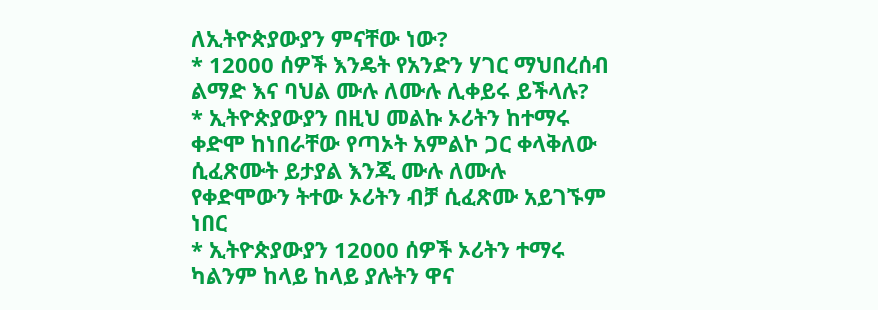ለኢትዮጵያውያን ምናቸው ነው?
* 12000 ሰዎች እንዴት የአንድን ሃገር ማህበረሰብ ልማድ እና ባህል ሙሉ ለሙሉ ሊቀይሩ ይችላሉ?
* ኢትዮጵያውያን በዚህ መልኩ ኦሪትን ከተማሩ ቀድሞ ከነበራቸው የጣኦት አምልኮ ጋር ቀላቅለው ሲፈጽሙት ይታያል እንጂ ሙሉ ለሙሉ የቀድሞውን ትተው ኦሪትን ብቻ ሲፈጽሙ አይገኙም ነበር
* ኢትዮጵያውያን 12000 ሰዎች ኦሪትን ተማሩ ካልንም ከላይ ከላይ ያሉትን ዋና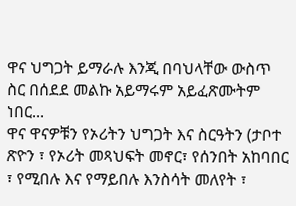ዋና ህግጋት ይማራሉ እንጂ በባህላቸው ውስጥ ስር በሰደደ መልኩ አይማሩም አይፈጽሙትም ነበር...
ዋና ዋናዎቹን የኦሪትን ህግጋት እና ስርዓትን (ታቦተ ጽዮን ፣ የኦሪት መጻህፍት መኖር፣ የሰንበት አከባበር ፣ የሚበሉ እና የማይበሉ እንስሳት መለየት ፣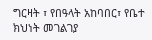ግርዛት ፣ የበዓላት አከባበር፣ የቤተ ክህነት መገልገያ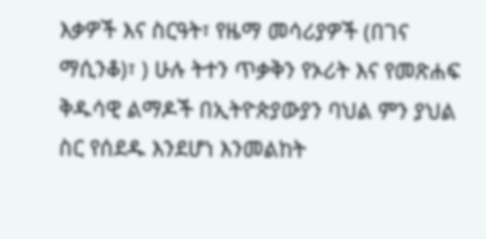እቃዎች እና ስርዓት፣ የዜማ መሳሪያዎች (በገና ማሲንቆ)፣ ) ሁሉ ትተን ጥቃቅን የኦሪት እና የመጽሐፍ ቅዱሳዊ ልማዶች በኢትዮጵያውያን ባህል ምን ያህል ስር የሰደዱ እንደሆነ እንመልከት